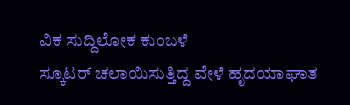ವಿಕ ಸುದ್ದಿಲೋಕ ಕುಂಬಳೆ
ಸ್ಕೂಟರ್ ಚಲಾಯಿಸುತ್ತಿದ್ದ ವೇಳೆ ಹೃದಯಾಘಾತ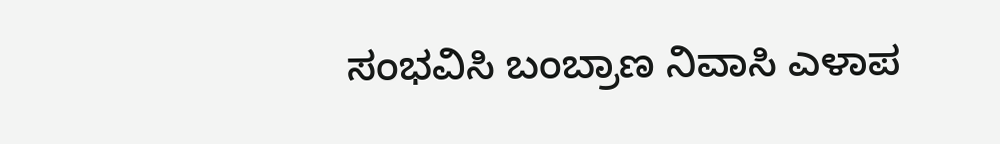ಸಂಭವಿಸಿ ಬಂಬ್ರಾಣ ನಿವಾಸಿ ಎಳಾಪ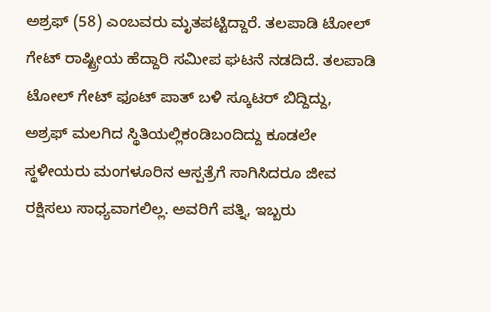ಅಶ್ರಫ್ (58) ಎಂಬವರು ಮೃತಪಟ್ಟಿದ್ದಾರೆ. ತಲಪಾಡಿ ಟೋಲ್ ಗೇಟ್ ರಾಷ್ಟ್ರೀಯ ಹೆದ್ದಾರಿ ಸಮೀಪ ಘಟನೆ ನಡದಿದೆ. ತಲಪಾಡಿ ಟೋಲ್ ಗೇಟ್ ಫೂಟ್ ಪಾತ್ ಬಳಿ ಸ್ಕೂಟರ್ ಬಿದ್ದಿದ್ದು, ಅಶ್ರಫ್ ಮಲಗಿದ ಸ್ಥಿತಿಯಲ್ಲಿಕಂಡಿಬಂದಿದ್ದು ಕೂಡಲೇ ಸ್ಥಳೀಯರು ಮಂಗಳೂರಿನ ಆಸ್ಪತ್ರೆಗೆ ಸಾಗಿಸಿದರೂ ಜೀವ ರಕ್ಷಿಸಲು ಸಾಧ್ಯವಾಗಲಿಲ್ಲ. ಅವರಿಗೆ ಪತ್ನಿ, ಇಬ್ಬರು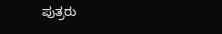ಪುತ್ರರು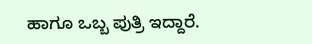ಹಾಗೂ ಒಬ್ಬ ಪುತ್ರಿ ಇದ್ದಾರೆ.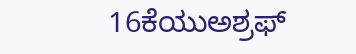16ಕೆಯುಅಶ್ರಫ್